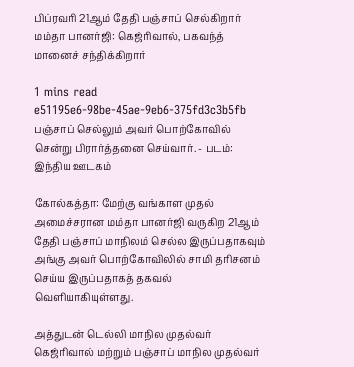பிப்ரவரி 21ஆம் தேதி பஞ்சாப் செல்கிறார் மம்தா பானர்ஜி: கெஜ்ரிவால், பகவந்த் மானைச் சந்திக்கிறார்

1 mins read
e51195e6-98be-45ae-9eb6-375fd3c3b5fb
பஞ்சாப் செல்லும் அவர் பொற்கோவில் சென்று பிரார்த்தனை செய்வார். - படம்: இந்திய ஊடகம்

கோல்கத்தா: மேற்கு வங்காள முதல் அமைச்சரான மம்தா பானர்ஜி வருகிற 21ஆம் தேதி பஞ்சாப் மாநிலம் செல்ல இருப்பதாகவும் அங்கு அவர் பொற்கோவிலில் சாமி தரிசனம் செய்ய இருப்பதாகத் தகவல் வெளியாகியுள்ளது.

அத்துடன் டெல்லி மாநில முதல்வர் கெஜ்ரிவால் மற்றும் பஞ்சாப் மாநில முதல்வர்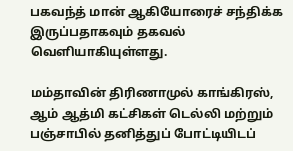பகவந்த் மான் ஆகியோரைச் சந்திக்க இருப்பதாகவும் தகவல் வெளியாகியுள்ளது.

மம்தாவின் திரிணாமுல் காங்கிரஸ், ஆம் ஆத்மி கட்சிகள் டெல்லி மற்றும் பஞ்சாபில் தனித்துப் போட்டியிடப்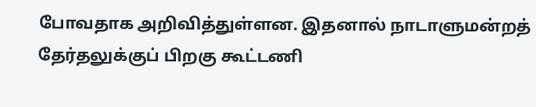போவதாக அறிவித்துள்ளன. இதனால் நாடாளுமன்றத் தேர்தலுக்குப் பிறகு கூட்டணி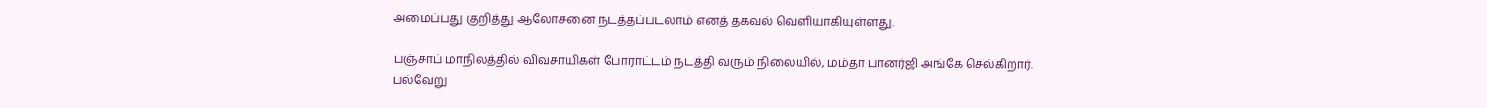அமைப்பது குறித்து ஆலோசனை நடத்தப்படலாம் எனத் தகவல் வெளியாகியுள்ளது.

பஞ்சாப் மாநிலத்தில் விவசாயிகள் போராட்டம் நடத்தி வரும் நிலையில், மம்தா பானர்ஜி அங்கே செல்கிறார். பல்வேறு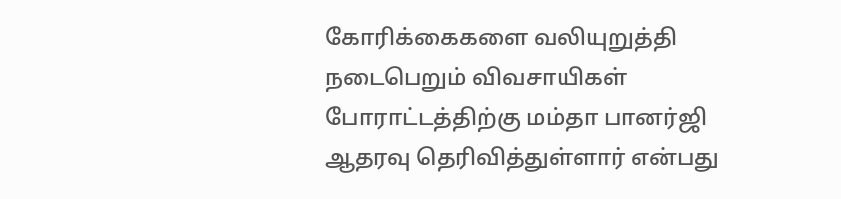கோரிக்கைகளை வலியுறுத்தி நடைபெறும் விவசாயிகள் போராட்டத்திற்கு மம்தா பானர்ஜி ஆதரவு தெரிவித்துள்ளார் என்பது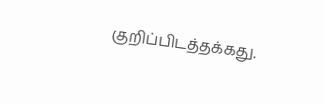குறிப்பிடத்தக்கது.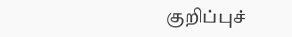குறிப்புச்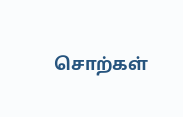சொற்கள்